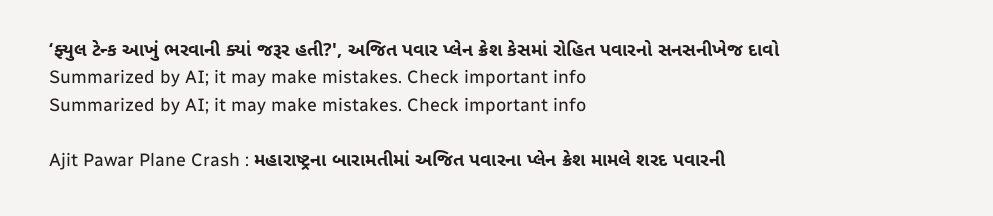‘ફ્યુલ ટેન્ક આખું ભરવાની ક્યાં જરૂર હતી?', અજિત પવાર પ્લેન ક્રેશ કેસમાં રોહિત પવારનો સનસનીખેજ દાવો
Summarized by AI; it may make mistakes. Check important info
Summarized by AI; it may make mistakes. Check important info

Ajit Pawar Plane Crash : મહારાષ્ટ્રના બારામતીમાં અજિત પવારના પ્લેન ક્રેશ મામલે શરદ પવારની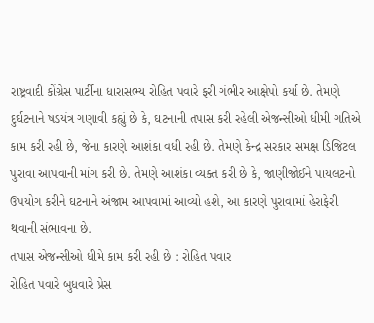રાષ્ટ્રવાદી કોંગ્રેસ પાર્ટીના ધારાસભ્ય રોહિત પવારે ફરી ગંભીર આક્ષેપો કર્યા છે. તેમણે દુર્ઘટનાને ષડયંત્ર ગણાવી કહ્યું છે કે, ઘટનાની તપાસ કરી રહેલી એજન્સીઓ ધીમી ગતિએ કામ કરી રહી છે, જેના કારણે આશંકા વધી રહી છે. તેમણે કેન્દ્ર સરકાર સમક્ષ ડિજિટલ પુરાવા આપવાની માંગ કરી છે. તેમણે આશંકા વ્યક્ત કરી છે કે, જાણીજોઈને પાયલટનો ઉપયોગ કરીને ઘટનાને અંજામ આપવામાં આવ્યો હશે, આ કારણે પુરાવામાં હેરાફેરી થવાની સંભાવના છે.
તપાસ એજન્સીઓ ધીમે કામ કરી રહી છે : રોહિત પવાર
રોહિત પવારે બુધવારે પ્રેસ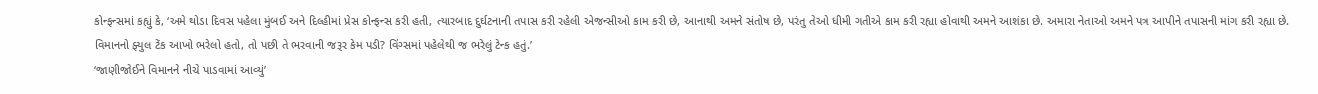કોન્ફન્સમાં કહ્યું કે, ‘અમે થોડા દિવસ પહેલા મુંબઈ અને દિલ્હીમાં પ્રેસ કોન્ફન્સ કરી હતી, ત્યારબાદ દુર્ઘટનાની તપાસ કરી રહેલી એજન્સીઓ કામ કરી છે, આનાથી અમને સંતોષ છે, પરંતુ તેઓ ધીમી ગતીએ કામ કરી રહ્યા હોવાથી અમને આશંકા છે. અમારા નેતાઓ અમને પત્ર આપીને તપાસની માંગ કરી રહ્યા છે. વિમાનનો ફ્યુલ ટેંક આખો ભરેલો હતો, તો પછી તે ભરવાની જરૂર કેમ પડી? વિંગ્સમાં પહેલેથી જ ભરેલું ટેન્ક હતું.’
‘જાણીજોઈને વિમાનને નીચે પાડવામાં આવ્યું’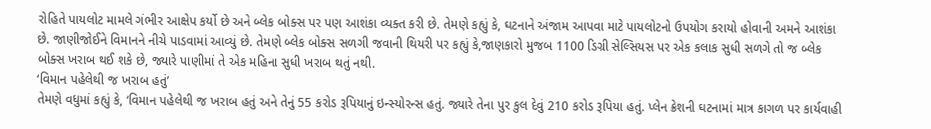રોહિતે પાયલોટ મામલે ગંભીર આક્ષેપ કર્યો છે અને બ્લેક બોક્સ પર પણ આશંકા વ્યક્ત કરી છે. તેમણે કહ્યું કે, ઘટનાને અંજામ આપવા માટે પાયલોટનો ઉપયોગ કરાયો હોવાની અમને આશંકા છે. જાણીજોઈને વિમાનને નીચે પાડવામાં આવ્યું છે. તેમણે બ્લેક બોક્સ સળગી જવાની થિયરી પર કહ્યું કે,જાણકારો મુજબ 1100 ડિગ્રી સેલ્સિયસ પર એક કલાક સુધી સળગે તો જ બ્લેક બોક્સ ખરાબ થઈ શકે છે, જ્યારે પાણીમાં તે એક મહિના સુધી ખરાબ થતું નથી.
‘વિમાન પહેલેથી જ ખરાબ હતું’
તેમણે વધુમાં કહ્યું કે, ‘વિમાન પહેલેથી જ ખરાબ હતું અને તેનું 55 કરોડ રૂપિયાનું ઇન્સ્યોરન્સ હતું. જ્યારે તેના પુર કુલ દેવું 210 કરોડ રૂપિયા હતું. પ્લેન ક્રેશની ઘટનામાં માત્ર કાગળ પર કાર્યવાહી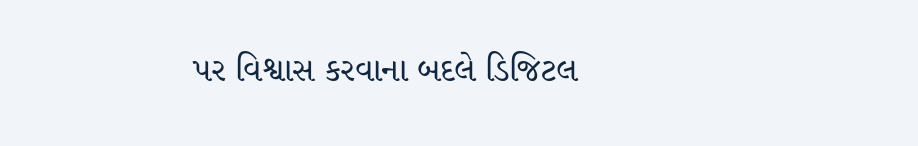પર વિશ્વાસ કરવાના બદલે ડિજિટલ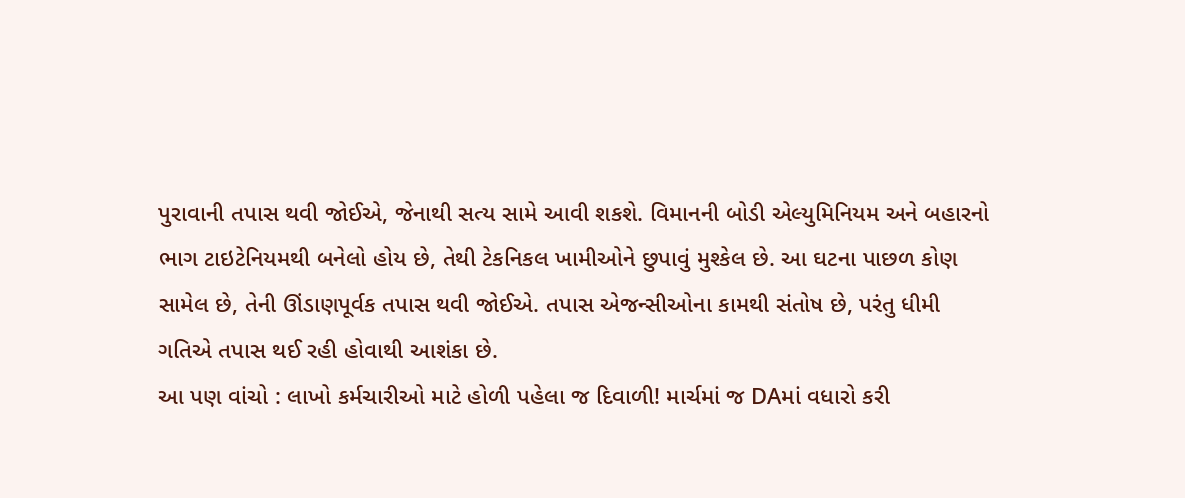પુરાવાની તપાસ થવી જોઈએ, જેનાથી સત્ય સામે આવી શકશે. વિમાનની બોડી એલ્યુમિનિયમ અને બહારનો ભાગ ટાઇટેનિયમથી બનેલો હોય છે, તેથી ટેકનિકલ ખામીઓને છુપાવું મુશ્કેલ છે. આ ઘટના પાછળ કોણ સામેલ છે, તેની ઊંડાણપૂર્વક તપાસ થવી જોઈએ. તપાસ એજન્સીઓના કામથી સંતોષ છે, પરંતુ ધીમી ગતિએ તપાસ થઈ રહી હોવાથી આશંકા છે.
આ પણ વાંચો : લાખો કર્મચારીઓ માટે હોળી પહેલા જ દિવાળી! માર્ચમાં જ DAમાં વધારો કરી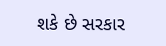શકે છે સરકાર